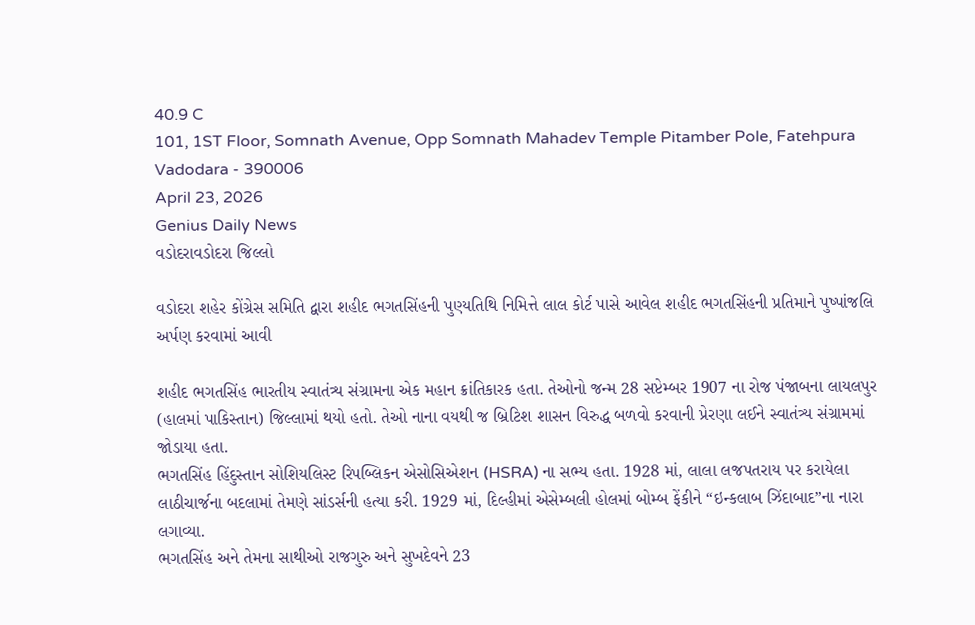40.9 C
101, 1ST Floor, Somnath Avenue, Opp Somnath Mahadev Temple Pitamber Pole, Fatehpura Vadodara - 390006
April 23, 2026
Genius Daily News
વડોદરાવડોદરા જિલ્લો

વડોદરા શહેર કોંગ્રેસ સમિતિ દ્વારા શહીદ ભગતસિંહની પુણ્યતિથિ નિમિત્તે લાલ કોર્ટ પાસે આવેલ શહીદ ભગતસિંહની પ્રતિમાને પુષ્પાંજલિ અર્પણ કરવામાં આવી

શહીદ ભગતસિંહ ભારતીય સ્વાતંત્ર્ય સંગ્રામના એક મહાન ક્રાંતિકારક હતા. તેઓનો જન્મ 28 સપ્ટેમ્બર 1907 ના રોજ પંજાબના લાયલપુર (હાલમાં પાકિસ્તાન) જિલ્લામાં થયો હતો. તેઓ નાના વયથી જ બ્રિટિશ શાસન વિરુદ્ધ બળવો કરવાની પ્રેરણા લઈને સ્વાતંત્ર્ય સંગ્રામમાં જોડાયા હતા.
ભગતસિંહ હિંદુસ્તાન સોશિયલિસ્ટ રિપબ્લિકન એસોસિએશન (HSRA) ના સભ્ય હતા. 1928 માં, લાલા લજપતરાય પર કરાયેલા લાઠીચાર્જના બદલામાં તેમણે સાંડર્સની હત્યા કરી. 1929 માં, દિલ્હીમાં એસેમ્બલી હોલમાં બોમ્બ ફેંકીને “ઇન્કલાબ ઝિંદાબાદ”ના નારા લગાવ્યા.
ભગતસિંહ અને તેમના સાથીઓ રાજગુરુ અને સુખદેવને 23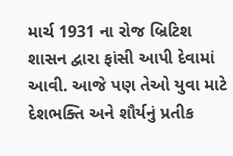માર્ચ 1931 ના રોજ બ્રિટિશ શાસન દ્વારા ફાંસી આપી દેવામાં આવી. આજે પણ તેઓ યુવા માટે દેશભક્તિ અને શૌર્યનું પ્રતીક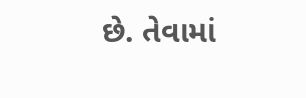છે. તેવામાં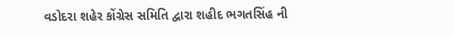વડોદરા શહેર કોંગ્રેસ સમિતિ દ્વારા શહીદ ભગતસિંહ ની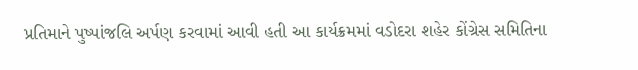પ્રતિમાને પુષ્પાંજલિ અર્પણ કરવામાં આવી હતી આ કાર્યક્રમમાં વડોદરા શહેર કોંગ્રેસ સમિતિના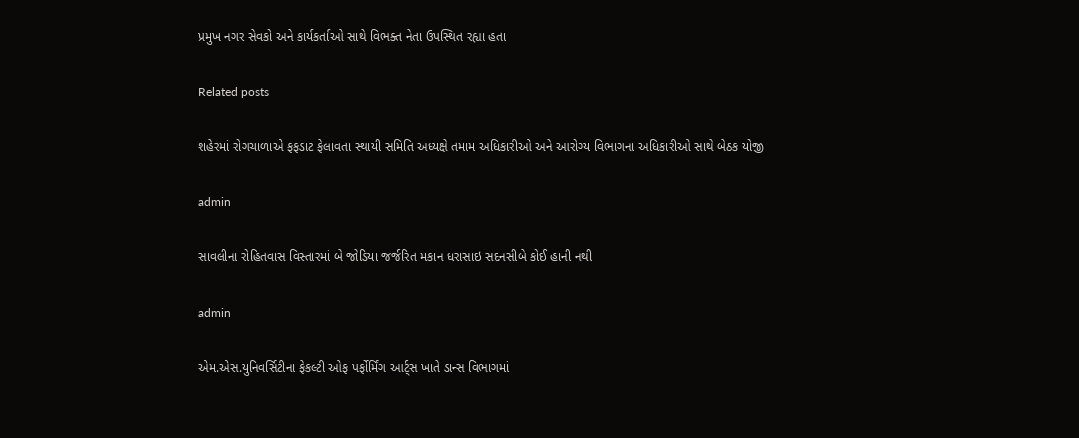પ્રમુખ નગર સેવકો અને કાર્યકર્તાઓ સાથે વિભક્ત નેતા ઉપસ્થિત રહ્યા હતા

Related posts

શહેરમાં રોગચાળાએ ફફડાટ ફેલાવતા સ્થાયી સમિતિ અધ્યક્ષે તમામ અધિકારીઓ અને આરોગ્ય વિભાગના અધિકારીઓ સાથે બેઠક યોજી

admin

સાવલીના રોહિતવાસ વિસ્તારમાં બે જોડિયા જર્જરિત મકાન ધરાસાઇ સદનસીબે કોઈ હાની નથી

admin

એમ.એસ.યુનિવર્સિટીના ફેકલ્ટી ઓફ પર્ફોર્મિંગ આર્ટ્સ ખાતે ડાન્સ વિભાગમાં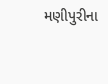મણીપુરીના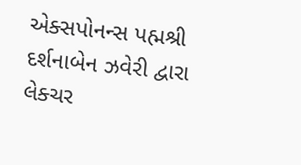એક્સપોનન્સ પહ્મશ્રી દર્શનાબેન ઝવેરી દ્વારા લેક્ચર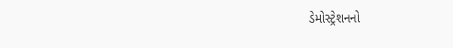ડેમોસ્ટ્રેશનનો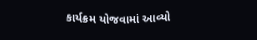કાર્યક્રમ યોજવામાં આવ્યો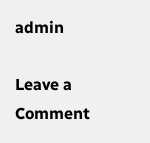admin

Leave a Comment